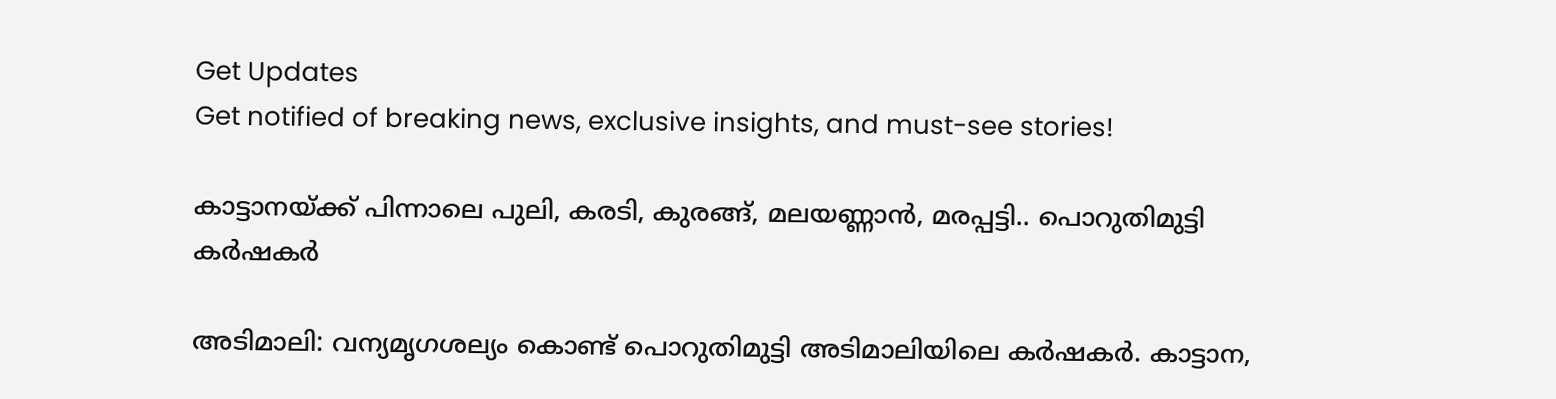Get Updates
Get notified of breaking news, exclusive insights, and must-see stories!

കാട്ടാനയ്ക്ക് പിന്നാലെ പുലി, കരടി, കുരങ്ങ്, മലയണ്ണാന്‍, മരപ്പട്ടി.. പൊറുതിമുട്ടി കര്‍ഷകര്‍

അടിമാലി: വന്യമൃഗശല്യം കൊണ്ട് പൊറുതിമുട്ടി അടിമാലിയിലെ കര്‍ഷകര്‍. കാട്ടാന,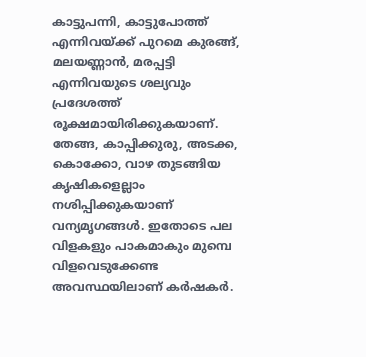കാട്ടുപന്നി, കാട്ടുപോത്ത് എന്നിവയ്ക്ക് പുറമെ കുരങ്ങ്, മലയണ്ണാന്‍, മരപ്പട്ടി എന്നിവയുടെ ശല്യവും പ്രദേശത്ത് രൂക്ഷമായിരിക്കുകയാണ്. തേങ്ങ, കാപ്പിക്കുരു, അടക്ക, കൊക്കോ, വാഴ തുടങ്ങിയ കൃഷികളെല്ലാം നശിപ്പിക്കുകയാണ് വന്യമൃഗങ്ങള്‍. ഇതോടെ പല വിളകളും പാകമാകും മുമ്പെ വിളവെടുക്കേണ്ട അവസ്ഥയിലാണ് കര്‍ഷകര്‍.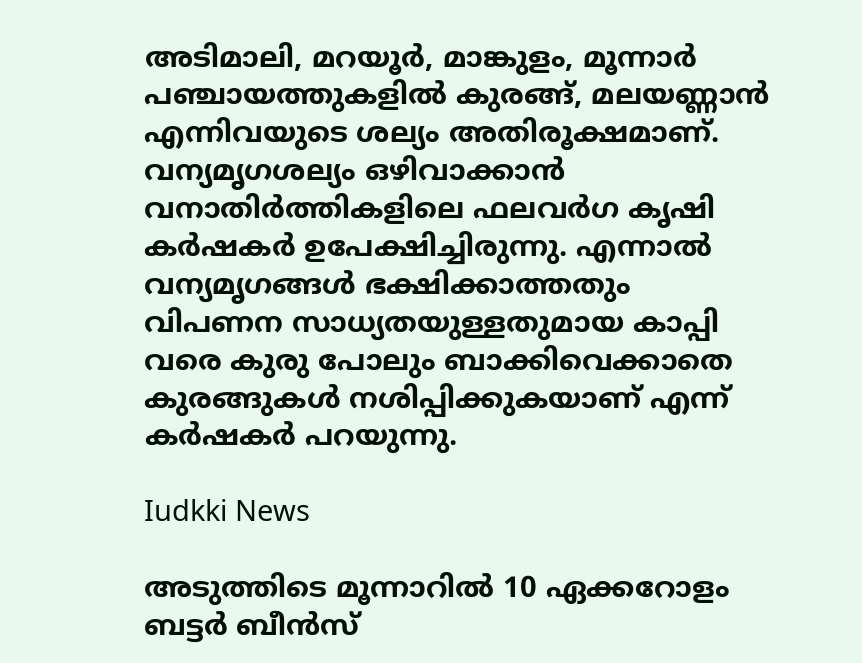അടിമാലി, മറയൂര്‍, മാങ്കുളം, മൂന്നാര്‍ പഞ്ചായത്തുകളില്‍ കുരങ്ങ്, മലയണ്ണാന്‍ എന്നിവയുടെ ശല്യം അതിരൂക്ഷമാണ്. വന്യമൃഗശല്യം ഒഴിവാക്കാന്‍ വനാതിര്‍ത്തികളിലെ ഫലവര്‍ഗ കൃഷി കര്‍ഷകര്‍ ഉപേക്ഷിച്ചിരുന്നു. എന്നാല്‍ വന്യമൃഗങ്ങള്‍ ഭക്ഷിക്കാത്തതും വിപണന സാധ്യതയുള്ളതുമായ കാപ്പി വരെ കുരു പോലും ബാക്കിവെക്കാതെ കുരങ്ങുകള്‍ നശിപ്പിക്കുകയാണ് എന്ന് കര്‍ഷകര്‍ പറയുന്നു.

Iudkki News

അടുത്തിടെ മൂന്നാറില്‍ 10 ഏക്കറോളം ബട്ടര്‍ ബീന്‍സ്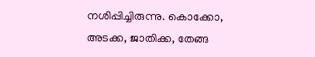നശിപ്പിച്ചിരുന്നു. കൊക്കോ, അടക്ക, ജാതിക്ക, തേങ്ങ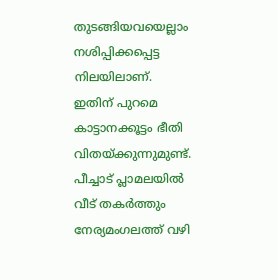തുടങ്ങിയവയെല്ലാം നശിപ്പിക്കപ്പെട്ട നിലയിലാണ്. ഇതിന് പുറമെ കാട്ടാനക്കൂട്ടം ഭീതി വിതയ്ക്കുന്നുമുണ്ട്. പീച്ചാട് പ്ലാമലയില്‍ വീട് തകര്‍ത്തും നേര്യമംഗലത്ത് വഴി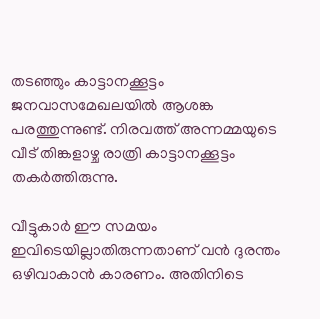തടഞ്ഞും കാട്ടാനക്കൂട്ടം ജനവാസമേഖലയില്‍ ആശങ്ക പരത്തുന്നുണ്ട്. നിരവത്ത് അന്നമ്മയുടെ വീട് തിങ്കളാഴ്ച രാത്രി കാട്ടാനക്കൂട്ടം തകര്‍ത്തിരുന്നു.

വീട്ടുകാര്‍ ഈ സമയം ഇവിടെയില്ലാതിരുന്നതാണ് വന്‍ ദുരന്തം ഒഴിവാകാന്‍ കാരണം. അതിനിടെ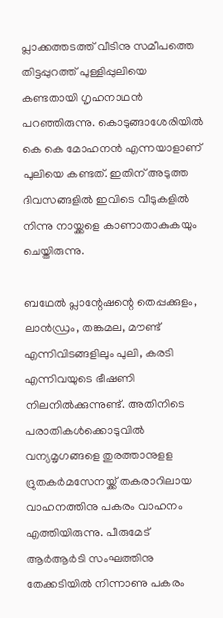പ്ലാക്കത്തടത്ത് വീടിനു സമീപത്തെ തിട്ടപ്പുറത്ത് പുള്ളിപ്പുലിയെ കണ്ടതായി ഗൃഹനാഥന്‍ പറഞ്ഞിരുന്നു. കൊടുങ്ങാശേരിയില്‍ കെ കെ മോഹനന്‍ എന്നയാളാണ് പുലിയെ കണ്ടത്. ഇതിന് അടുത്ത ദിവസങ്ങളില്‍ ഇവിടെ വീടുകളില്‍ നിന്നു നായ്ക്കളെ കാണാതാകുകയും ചെയ്തിരുന്നു.

ബഥേല്‍ പ്ലാന്റേഷന്റെ തെപ്പക്കുളം, ലാന്‍ഡ്രം, തങ്കമല, മൗണ്ട് എന്നിവിടങ്ങളിലും പുലി, കരടി എന്നിവയുടെ ഭീഷണി നിലനില്‍ക്കുന്നുണ്ട്. അതിനിടെ പരാതികള്‍ക്കൊടുവില്‍ വന്യമൃഗങ്ങളെ തുരത്താനുളള ദ്രുതകര്‍മസേനയ്ക്ക് തകരാറിലായ വാഹനത്തിനു പകരം വാഹനം എത്തിയിരുന്നു. പീരുമേട് ആര്‍ആര്‍ടി സംഘത്തിനു തേക്കടിയില്‍ നിന്നാണു പകരം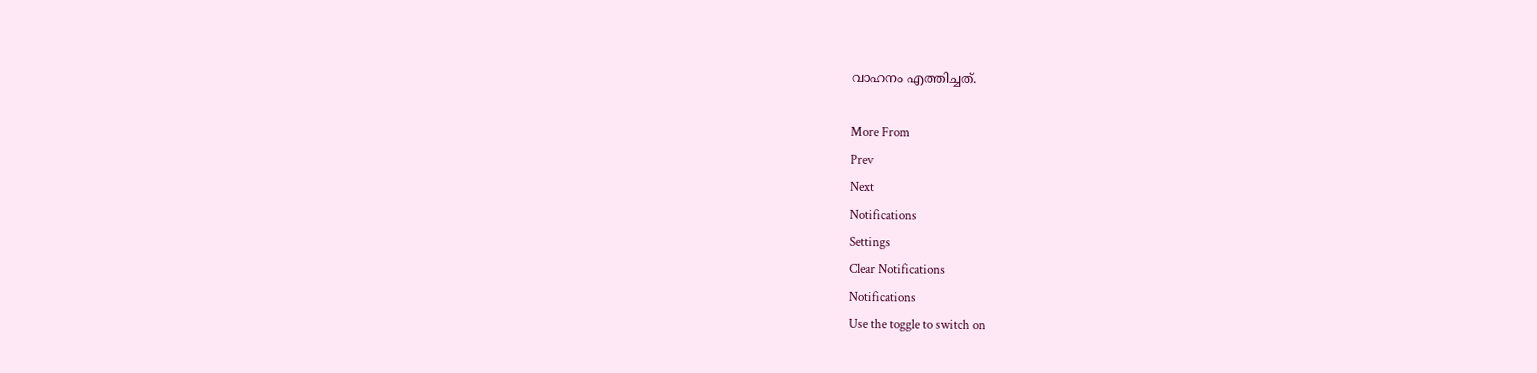വാഹനം എത്തിച്ചത്.

More From
Prev
Next
Notifications
Settings
Clear Notifications
Notifications
Use the toggle to switch on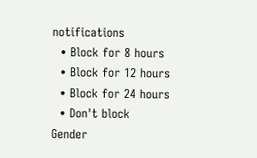notifications
  • Block for 8 hours
  • Block for 12 hours
  • Block for 24 hours
  • Don't block
Gender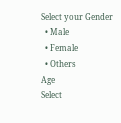Select your Gender
  • Male
  • Female
  • Others
Age
Select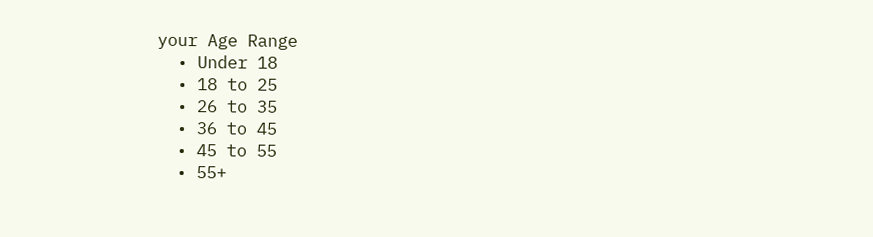your Age Range
  • Under 18
  • 18 to 25
  • 26 to 35
  • 36 to 45
  • 45 to 55
  • 55+